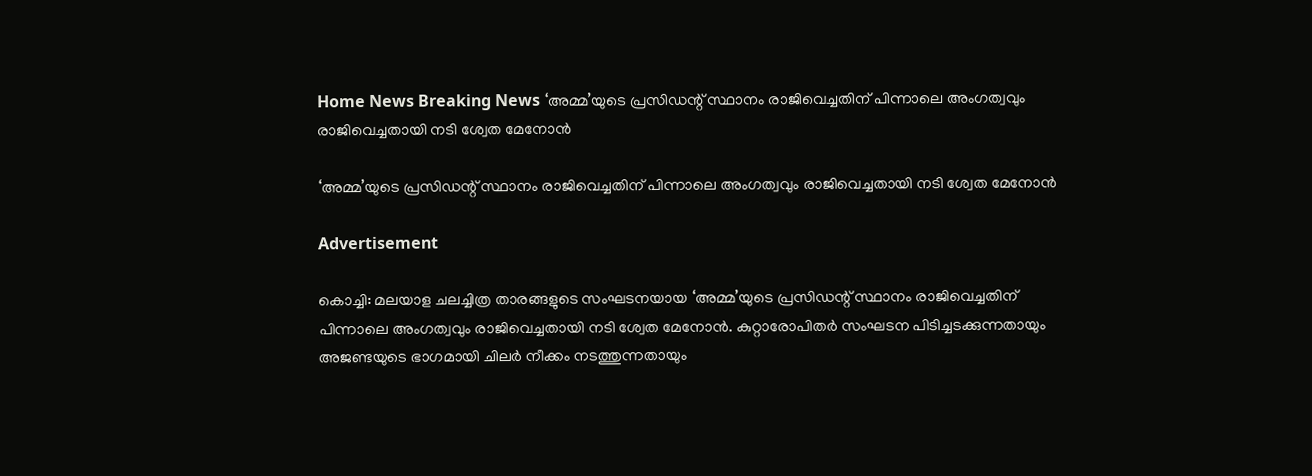Home News Breaking News ‘അമ്മ’യുടെ പ്രസിഡന്റ് സ്ഥാനം രാജിവെച്ചതിന് പിന്നാലെ അംഗത്വവും രാജിവെച്ചതായി നടി ശ്വേത മേനോന്‍

‘അമ്മ’യുടെ പ്രസിഡന്റ് സ്ഥാനം രാജിവെച്ചതിന് പിന്നാലെ അംഗത്വവും രാജിവെച്ചതായി നടി ശ്വേത മേനോന്‍

Advertisement

കൊച്ചി: മലയാള ചലച്ചിത്ര താരങ്ങളുടെ സംഘടനയായ ‘അമ്മ’യുടെ പ്രസിഡന്റ് സ്ഥാനം രാജിവെച്ചതിന് പിന്നാലെ അംഗത്വവും രാജിവെച്ചതായി നടി ശ്വേത മേനോന്‍. കുറ്റാരോപിതര്‍ സംഘടന പിടിച്ചടക്കുന്നതായും അജണ്ടയുടെ ഭാഗമായി ചിലര്‍ നീക്കം നടത്തുന്നതായും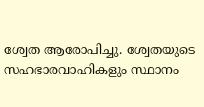ശ്വേത ആരോപിച്ചു. ശ്വേതയുടെ സഹഭാരവാഹികളും സ്ഥാനം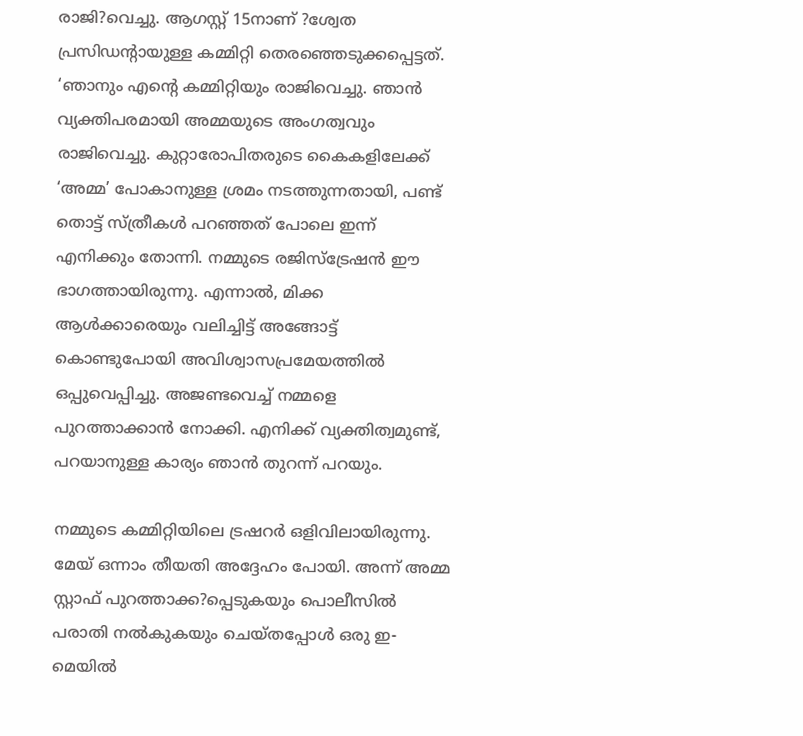രാജി?വെച്ചു. ആഗസ്റ്റ് 15നാണ് ?ശ്വേത പ്രസിഡന്റായുള്ള കമ്മിറ്റി തെരഞ്ഞെടുക്കപ്പെട്ടത്.
‘ഞാനും എന്റെ കമ്മിറ്റിയും രാജിവെച്ചു. ഞാന്‍ വ്യക്തിപരമായി അമ്മയുടെ അംഗത്വവും രാജിവെച്ചു. കുറ്റാരോപിതരുടെ കൈകളിലേക്ക് ‘അമ്മ’ പോകാനുള്ള ശ്രമം നടത്തുന്നതായി, പണ്ട് തൊട്ട് സ്ത്രീകള്‍ പറഞ്ഞത് പോലെ ഇന്ന് എനിക്കും തോന്നി. നമ്മുടെ രജിസ്‌ട്രേഷന്‍ ഈ ഭാഗത്തായിരുന്നു. എന്നാല്‍, മിക്ക ആള്‍ക്കാരെയും വലിച്ചിട്ട് അങ്ങോട്ട് കൊണ്ടുപോയി അവിശ്വാസപ്രമേയത്തില്‍ ഒപ്പുവെപ്പിച്ചു. അജണ്ടവെച്ച് നമ്മളെ പുറത്താക്കാന്‍ നോക്കി. എനിക്ക് വ്യക്തിത്വമുണ്ട്, പറയാനുള്ള കാര്യം ഞാന്‍ തുറന്ന് പറയും.

നമ്മുടെ കമ്മിറ്റിയിലെ ട്രഷറര്‍ ഒളിവിലായിരുന്നു. മേയ് ഒന്നാം തീയതി അദ്ദേഹം പോയി. അന്ന് അമ്മ സ്റ്റാഫ് പുറത്താക്ക?പ്പെടുകയും പൊലീസില്‍ പരാതി നല്‍കുകയും ചെയ്തപ്പോള്‍ ഒരു ഇ-മെയില്‍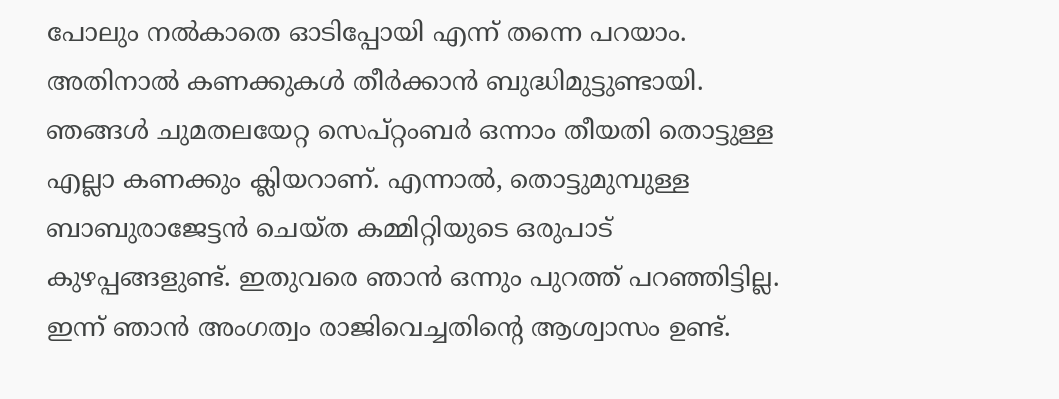പോലും നല്‍കാതെ ഓടിപ്പോയി എന്ന് തന്നെ പറയാം. അതിനാല്‍ കണക്കുകള്‍ തീര്‍ക്കാന്‍ ബുദ്ധിമുട്ടുണ്ടായി. ഞങ്ങള്‍ ചുമതലയേറ്റ സെപ്റ്റംബര്‍ ഒന്നാം തീയതി തൊട്ടുള്ള എല്ലാ കണക്കും ക്ലിയറാണ്. എന്നാല്‍, തൊട്ടുമുമ്പുള്ള ബാബുരാജേട്ടന്‍ ചെയ്ത കമ്മിറ്റിയുടെ ഒരുപാട് കുഴപ്പങ്ങളുണ്ട്. ഇതുവരെ ഞാന്‍ ഒന്നും പുറത്ത് പറഞ്ഞിട്ടില്ല. ഇന്ന് ഞാന്‍ അംഗത്വം രാജിവെച്ചതിന്റെ ആശ്വാസം ഉണ്ട്.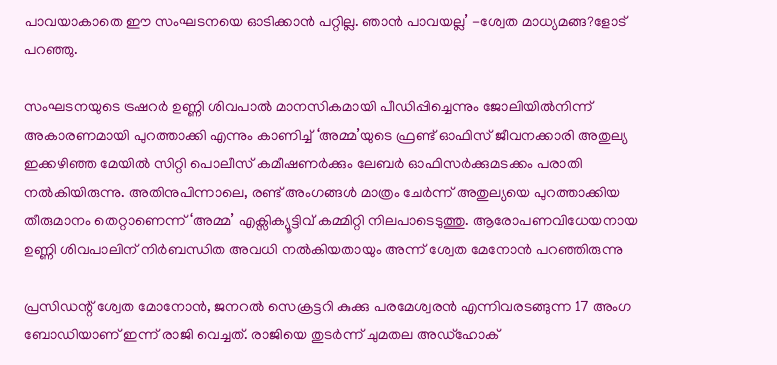പാവയാകാതെ ഈ സംഘടനയെ ഓടിക്കാന്‍ പറ്റില്ല. ഞാന്‍ പാവയല്ല’ -ശ്വേത മാധ്യമങ്ങ?ളോട് പറഞ്ഞു.

സംഘടനയുടെ ട്രഷറര്‍ ഉണ്ണി ശിവപാല്‍ മാനസികമായി പീഡിപ്പിച്ചെന്നും ജോലിയില്‍നിന്ന് അകാരണമായി പുറത്താക്കി എന്നും കാണിച്ച് ‘അമ്മ’യുടെ ഫ്രണ്ട് ഓഫിസ് ജീവനക്കാരി അതുല്യ ഇക്കഴിഞ്ഞ മേയില്‍ സിറ്റി പൊലീസ് കമീഷണര്‍ക്കും ലേബര്‍ ഓഫിസര്‍ക്കുമടക്കം പരാതി നല്‍കിയിരുന്നു. അതിനുപിന്നാലെ, രണ്ട് അംഗങ്ങള്‍ മാത്രം ചേര്‍ന്ന് അതുല്യയെ പുറത്താക്കിയ തീരുമാനം തെറ്റാണെന്ന് ‘അമ്മ’ എക്സിക്യൂട്ടിവ് കമ്മിറ്റി നിലപാടെടുത്തു. ആരോപണവിധേയനായ ഉണ്ണി ശിവപാലിന് നിര്‍ബന്ധിത അവധി നല്‍കിയതായും അന്ന് ശ്വേത മേനോന്‍ പറഞ്ഞിരുന്നു

പ്രസിഡന്റ് ശ്വേത മോനോന്‍, ജനറല്‍ സെക്രട്ടറി കുക്കു പരമേശ്വരന്‍ എന്നിവരടങ്ങുന്ന 17 അംഗ ബോഡിയാണ് ഇന്ന് രാജി വെച്ചത്. രാജിയെ തുടര്‍ന്ന് ചുമതല അഡ്‌ഹോക്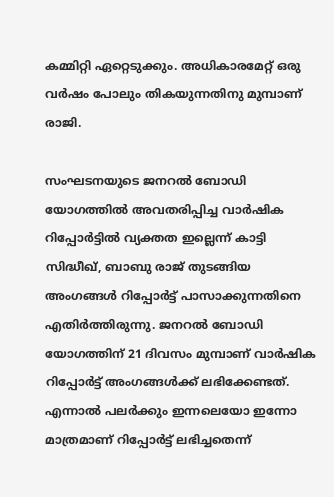കമ്മിറ്റി ഏറ്റെടുക്കും. അധികാരമേറ്റ് ഒരു വര്‍ഷം പോലും തികയുന്നതിനു മുമ്പാണ് രാജി.

സംഘടനയുടെ ജനറല്‍ ബോഡി യോഗത്തില്‍ അവതരിപ്പിച്ച വാര്‍ഷിക റിപ്പോര്‍ട്ടില്‍ വ്യക്തത ഇല്ലെന്ന് കാട്ടി സിദ്ധീഖ്, ബാബു രാജ് തുടങ്ങിയ അംഗങ്ങള്‍ റിപ്പോര്‍ട്ട് പാസാക്കുന്നതിനെ എതിര്‍ത്തിരുന്നു. ജനറല്‍ ബോഡി യോഗത്തിന് 21 ദിവസം മുമ്പാണ് വാര്‍ഷിക റിപ്പോര്‍ട്ട് അംഗങ്ങള്‍ക്ക് ലഭിക്കേണ്ടത്. എന്നാല്‍ പലര്‍ക്കും ഇന്നലെയോ ഇന്നോ മാത്രമാണ് റിപ്പോര്‍ട്ട് ലഭിച്ചതെന്ന്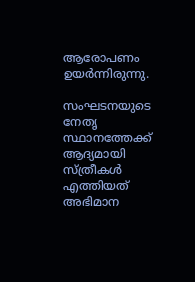ആരോപണം ഉയര്‍ന്നിരുന്നു.

സംഘടനയുടെ നേതൃ സ്ഥാനത്തേക്ക് ആദ്യമായി സ്ത്രീകള്‍ എത്തിയത് അഭിമാന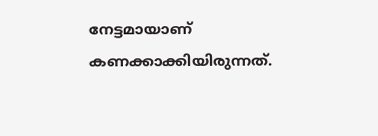നേട്ടമായാണ് കണക്കാക്കിയിരുന്നത്.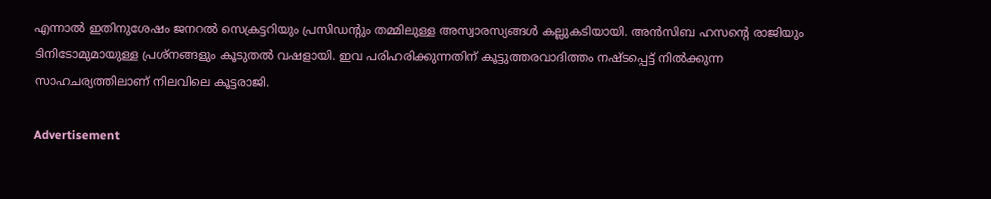എന്നാല്‍ ഇതിനുശേഷം ജനറല്‍ സെക്രട്ടറിയും പ്രസിഡന്റും തമ്മിലുള്ള അസ്വാരസ്യങ്ങള്‍ കല്ലുകടിയായി. അന്‍സിബ ഹസന്റെ രാജിയും ടിനിടോമുമായുള്ള പ്രശ്‌നങ്ങളും കൂടുതല്‍ വഷളായി. ഇവ പരിഹരിക്കുന്നതിന് കൂട്ടുത്തരവാദിത്തം നഷ്ടപ്പെട്ട് നില്‍ക്കുന്ന സാഹചര്യത്തിലാണ് നിലവിലെ കൂട്ടരാജി.

Advertisement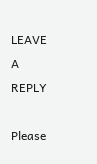LEAVE A REPLY

Please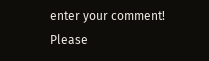enter your comment!
Please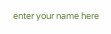enter your name here